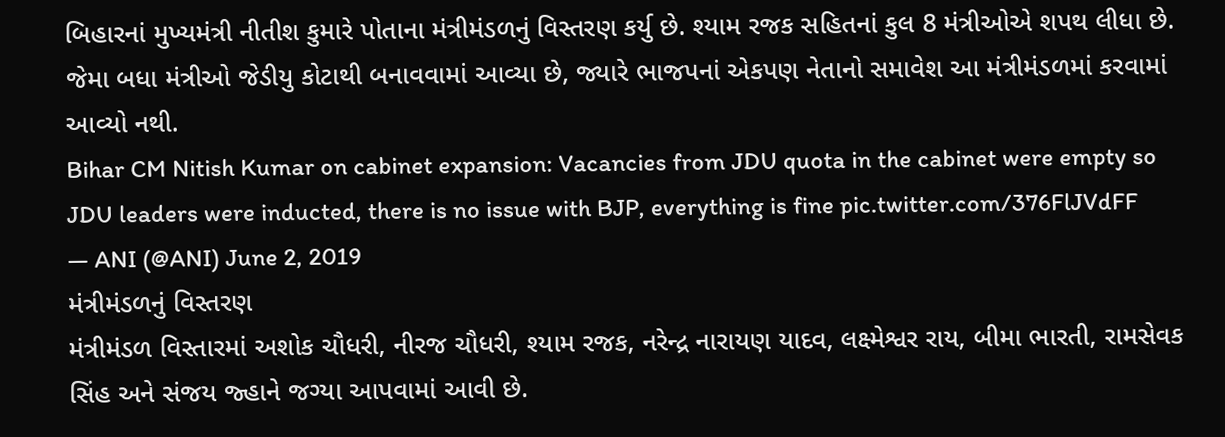બિહારનાં મુખ્યમંત્રી નીતીશ કુમારે પોતાના મંત્રીમંડળનું વિસ્તરણ કર્યુ છે. શ્યામ રજક સહિતનાં કુલ 8 મંત્રીઓએ શપથ લીધા છે. જેમા બધા મંત્રીઓ જેડીયુ કોટાથી બનાવવામાં આવ્યા છે, જ્યારે ભાજપનાં એકપણ નેતાનો સમાવેશ આ મંત્રીમંડળમાં કરવામાં આવ્યો નથી.
Bihar CM Nitish Kumar on cabinet expansion: Vacancies from JDU quota in the cabinet were empty so JDU leaders were inducted, there is no issue with BJP, everything is fine pic.twitter.com/376FlJVdFF
— ANI (@ANI) June 2, 2019
મંત્રીમંડળનું વિસ્તરણ
મંત્રીમંડળ વિસ્તારમાં અશોક ચૌધરી, નીરજ ચૌધરી, શ્યામ રજક, નરેન્દ્ર નારાયણ યાદવ, લક્ષ્મેશ્વર રાય, બીમા ભારતી, રામસેવક સિંહ અને સંજય જ્હાને જગ્યા આપવામાં આવી છે.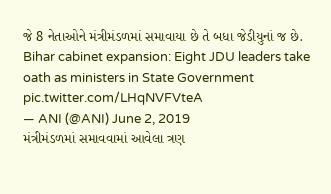જે 8 નેતાઓને મંત્રીમંડળમાં સમાવાયા છે તે બધા જેડીયુનાં જ છે.
Bihar cabinet expansion: Eight JDU leaders take oath as ministers in State Government pic.twitter.com/LHqNVFVteA
— ANI (@ANI) June 2, 2019
મંત્રીમંડળમાં સમાવવામાં આવેલા ત્રણ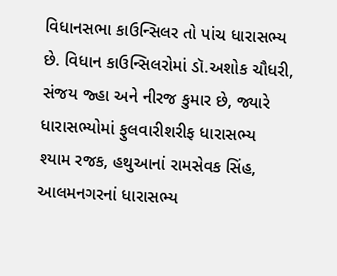વિધાનસભા કાઉન્સિલર તો પાંચ ધારાસભ્ય છે. વિધાન કાઉન્સિલરોમાં ડૉ.અશોક ચૌધરી, સંજય જ્હા અને નીરજ કુમાર છે, જ્યારે ધારાસભ્યોમાં ફુલવારીશરીફ ધારાસભ્ય શ્યામ રજક, હથુઆનાં રામસેવક સિંહ, આલમનગરનાં ધારાસભ્ય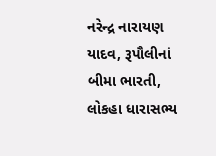નરેન્દ્ર નારાયણ યાદવ, રૂપૌલીનાં બીમા ભારતી, લોકહા ધારાસભ્ય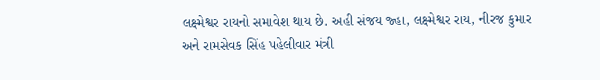લક્ષ્મેશ્વર રાયનો સમાવેશ થાય છે. અહી સંજય જ્હા, લક્ષ્મેશ્વર રાય, નીરજ કુમાર અને રામસેવક સિંહ પહેલીવાર મંત્રી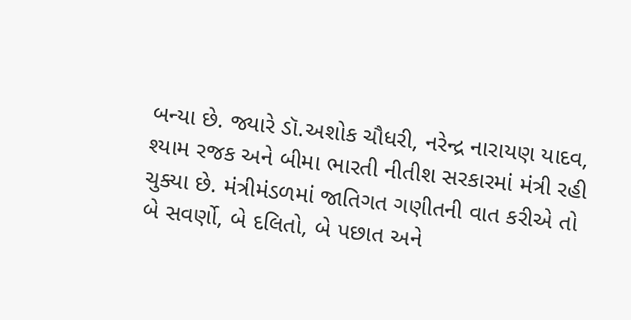બન્યા છે. જ્યારે ડૉ.અશોક ચૌધરી, નરેન્દ્ર નારાયણ યાદવ, શ્યામ રજક અને બીમા ભારતી નીતીશ સરકારમાં મંત્રી રહી ચુક્યા છે. મંત્રીમંડળમાં જાતિગત ગણીતની વાત કરીએ તો બે સવર્ણો, બે દલિતો, બે પછાત અને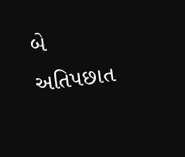બે અતિપછાત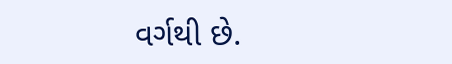વર્ગથી છે.